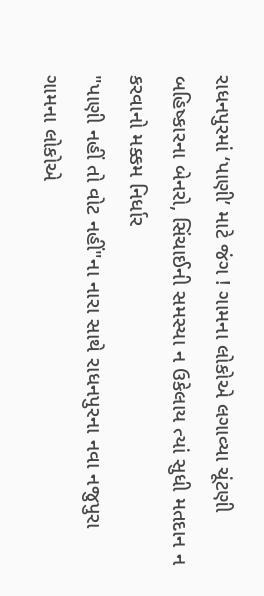રાધનપુરમાં ‘પાણી’ માટે જંગ ! ગામના લોકોએ લગાવ્યા ચૂંટણી બહિષ્કારના બેનરો, સિંચાઈની સમસ્યા ન ઉકેલાય ત્યાં સુધી મતદાન ન કરવાનો મક્કમ નિર્ધાર
"પાણી નહીં તો વોટ નહીં"ના નારા સાથે રાધનપુરના નવા નજુપુરા ગામના લોકોએ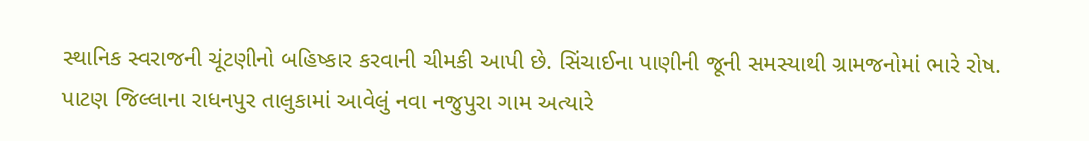સ્થાનિક સ્વરાજની ચૂંટણીનો બહિષ્કાર કરવાની ચીમકી આપી છે. સિંચાઈના પાણીની જૂની સમસ્યાથી ગ્રામજનોમાં ભારે રોષ.
પાટણ જિલ્લાના રાધનપુર તાલુકામાં આવેલું નવા નજુપુરા ગામ અત્યારે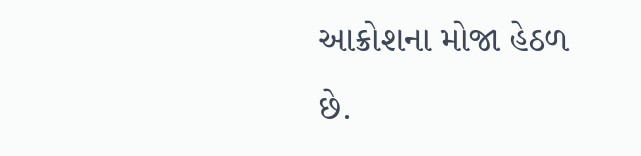આક્રોશના મોજા હેઠળ છે.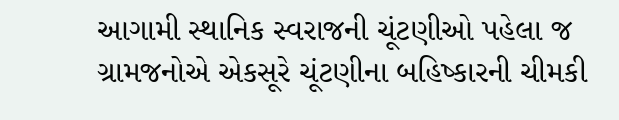આગામી સ્થાનિક સ્વરાજની ચૂંટણીઓ પહેલા જ ગ્રામજનોએ એકસૂરે ચૂંટણીના બહિષ્કારની ચીમકી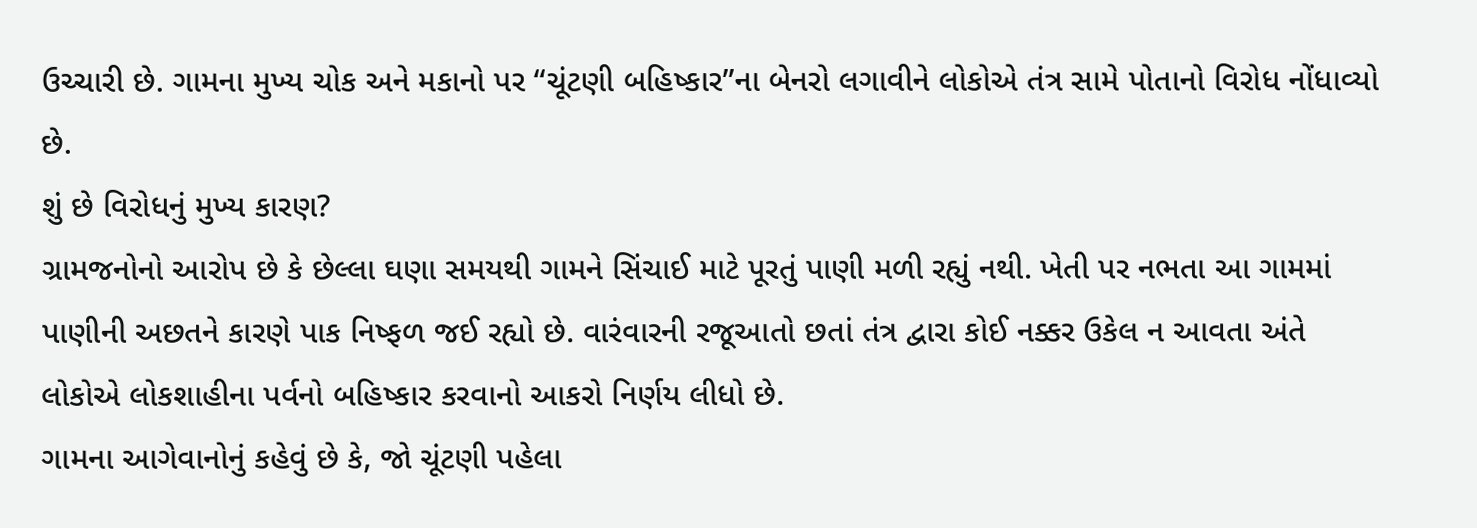ઉચ્ચારી છે. ગામના મુખ્ય ચોક અને મકાનો પર “ચૂંટણી બહિષ્કાર”ના બેનરો લગાવીને લોકોએ તંત્ર સામે પોતાનો વિરોધ નોંધાવ્યો છે.
શું છે વિરોધનું મુખ્ય કારણ?
ગ્રામજનોનો આરોપ છે કે છેલ્લા ઘણા સમયથી ગામને સિંચાઈ માટે પૂરતું પાણી મળી રહ્યું નથી. ખેતી પર નભતા આ ગામમાં પાણીની અછતને કારણે પાક નિષ્ફળ જઈ રહ્યો છે. વારંવારની રજૂઆતો છતાં તંત્ર દ્વારા કોઈ નક્કર ઉકેલ ન આવતા અંતે લોકોએ લોકશાહીના પર્વનો બહિષ્કાર કરવાનો આકરો નિર્ણય લીધો છે.
ગામના આગેવાનોનું કહેવું છે કે, જો ચૂંટણી પહેલા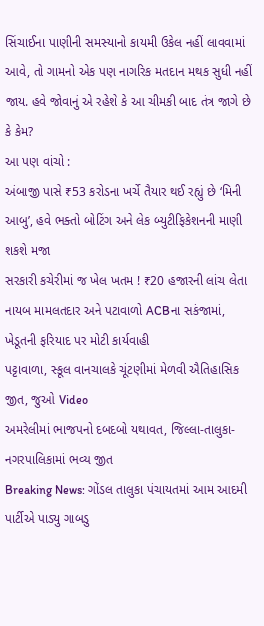સિંચાઈના પાણીની સમસ્યાનો કાયમી ઉકેલ નહીં લાવવામાં આવે, તો ગામનો એક પણ નાગરિક મતદાન મથક સુધી નહીં જાય. હવે જોવાનું એ રહેશે કે આ ચીમકી બાદ તંત્ર જાગે છે કે કેમ?
આ પણ વાંચો :
અંબાજી પાસે ₹53 કરોડના ખર્ચે તૈયાર થઈ રહ્યું છે ‘મિની આબુ’, હવે ભક્તો બોટિંગ અને લેક બ્યુટીફિકેશનની માણી શકશે મજા
સરકારી કચેરીમાં જ ખેલ ખતમ ! ₹20 હજારની લાંચ લેતા નાયબ મામલતદાર અને પટાવાળો ACBના સકંજામાં, ખેડૂતની ફરિયાદ પર મોટી કાર્યવાહી
પટ્ટાવાળા, સ્કૂલ વાનચાલકે ચૂંટણીમાં મેળવી ઐતિહાસિક જીત, જુઓ Video
અમરેલીમાં ભાજપનો દબદબો યથાવત, જિલ્લા-તાલુકા-નગરપાલિકામાં ભવ્ય જીત
Breaking News: ગોંડલ તાલુકા પંચાયતમાં આમ આદમી પાર્ટીએ પાડ્યુ ગાબડુ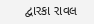દ્વારકા રાવલ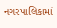નગરપાલિકામાં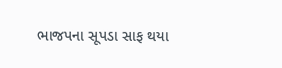ભાજપના સૂપડા સાફ થયા